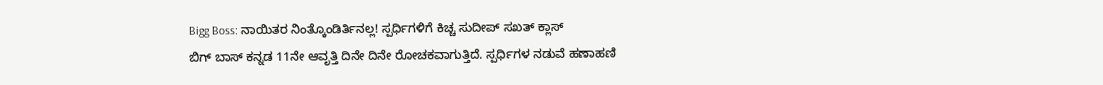Bigg Boss: ನಾಯಿತರ ನಿಂತ್ಕೊಂಡಿರ್ತಿನಲ್ಲ! ಸ್ಪರ್ಧಿಗಳಿಗೆ ಕಿಚ್ಚ ಸುದೀಪ್ ಸಖತ್ ಕ್ಲಾಸ್
ಬಿಗ್ ಬಾಸ್ ಕನ್ನಡ 11ನೇ ಆವೃತ್ತಿ ದಿನೇ ದಿನೇ ರೋಚಕವಾಗುತ್ತಿದೆ. ಸ್ಪರ್ಧಿಗಳ ನಡುವೆ ಹಣಾಹಣಿ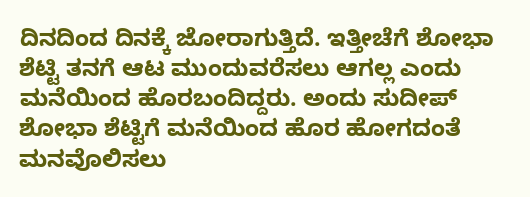ದಿನದಿಂದ ದಿನಕ್ಕೆ ಜೋರಾಗುತ್ತಿದೆ. ಇತ್ತೀಚೆಗೆ ಶೋಭಾ ಶೆಟ್ಟಿ ತನಗೆ ಆಟ ಮುಂದುವರೆಸಲು ಆಗಲ್ಲ ಎಂದು ಮನೆಯಿಂದ ಹೊರಬಂದಿದ್ದರು. ಅಂದು ಸುದೀಪ್ ಶೋಭಾ ಶೆಟ್ಟಿಗೆ ಮನೆಯಿಂದ ಹೊರ ಹೋಗದಂತೆ ಮನವೊಲಿಸಲು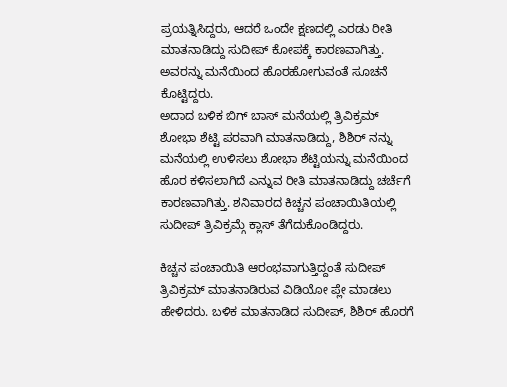ಪ್ರಯತ್ನಿಸಿದ್ದರು, ಆದರೆ ಒಂದೇ ಕ್ಷಣದಲ್ಲಿ ಎರಡು ರೀತಿ ಮಾತನಾಡಿದ್ದು ಸುದೀಪ್ ಕೋಪಕ್ಕೆ ಕಾರಣವಾಗಿತ್ತು. ಅವರನ್ನು ಮನೆಯಿಂದ ಹೊರಹೋಗುವಂತೆ ಸೂಚನೆ ಕೊಟ್ಟಿದ್ದರು.
ಅದಾದ ಬಳಿಕ ಬಿಗ್ ಬಾಸ್ ಮನೆಯಲ್ಲಿ ತ್ರಿವಿಕ್ರಮ್ ಶೋಭಾ ಶೆಟ್ಟಿ ಪರವಾಗಿ ಮಾತನಾಡಿದ್ದು, ಶಿಶಿರ್ ನನ್ನು ಮನೆಯಲ್ಲಿ ಉಳಿಸಲು ಶೋಭಾ ಶೆಟ್ಟಿಯನ್ನು ಮನೆಯಿಂದ ಹೊರ ಕಳಿಸಲಾಗಿದೆ ಎನ್ನುವ ರೀತಿ ಮಾತನಾಡಿದ್ದು ಚರ್ಚೆಗೆ ಕಾರಣವಾಗಿತ್ತು. ಶನಿವಾರದ ಕಿಚ್ಚನ ಪಂಚಾಯಿತಿಯಲ್ಲಿ ಸುದೀಪ್ ತ್ರಿವಿಕ್ರಮ್ಗೆ ಕ್ಲಾಸ್ ತೆಗೆದುಕೊಂಡಿದ್ದರು.

ಕಿಚ್ಚನ ಪಂಚಾಯಿತಿ ಆರಂಭವಾಗುತ್ತಿದ್ದಂತೆ ಸುದೀಪ್ ತ್ರಿವಿಕ್ರಮ್ ಮಾತನಾಡಿರುವ ವಿಡಿಯೋ ಪ್ಲೇ ಮಾಡಲು ಹೇಳಿದರು. ಬಳಿಕ ಮಾತನಾಡಿದ ಸುದೀಪ್, ಶಿಶಿರ್ ಹೊರಗೆ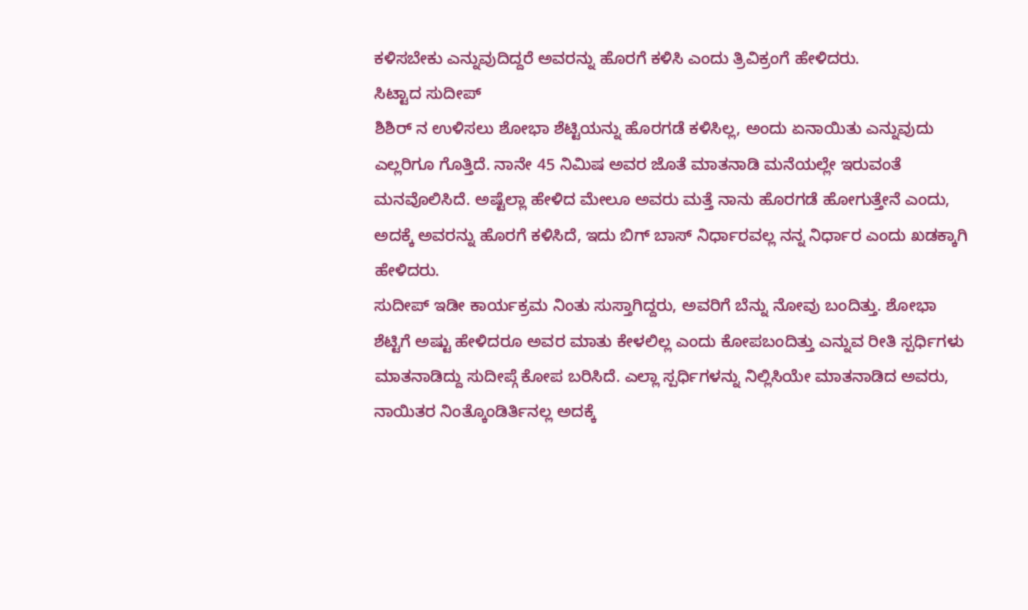ಕಳಿಸಬೇಕು ಎನ್ನುವುದಿದ್ದರೆ ಅವರನ್ನು ಹೊರಗೆ ಕಳಿಸಿ ಎಂದು ತ್ರಿವಿಕ್ರಂಗೆ ಹೇಳಿದರು.
ಸಿಟ್ಟಾದ ಸುದೀಪ್
ಶಿಶಿರ್ ನ ಉಳಿಸಲು ಶೋಭಾ ಶೆಟ್ಟಿಯನ್ನು ಹೊರಗಡೆ ಕಳಿಸಿಲ್ಲ, ಅಂದು ಏನಾಯಿತು ಎನ್ನುವುದು ಎಲ್ಲರಿಗೂ ಗೊತ್ತಿದೆ. ನಾನೇ 45 ನಿಮಿಷ ಅವರ ಜೊತೆ ಮಾತನಾಡಿ ಮನೆಯಲ್ಲೇ ಇರುವಂತೆ ಮನವೊಲಿಸಿದೆ. ಅಷ್ಟೆಲ್ಲಾ ಹೇಳಿದ ಮೇಲೂ ಅವರು ಮತ್ತೆ ನಾನು ಹೊರಗಡೆ ಹೋಗುತ್ತೇನೆ ಎಂದು, ಅದಕ್ಕೆ ಅವರನ್ನು ಹೊರಗೆ ಕಳಿಸಿದೆ, ಇದು ಬಿಗ್ ಬಾಸ್ ನಿರ್ಧಾರವಲ್ಲ ನನ್ನ ನಿರ್ಧಾರ ಎಂದು ಖಡಕ್ಕಾಗಿ ಹೇಳಿದರು.
ಸುದೀಪ್ ಇಡೀ ಕಾರ್ಯಕ್ರಮ ನಿಂತು ಸುಸ್ತಾಗಿದ್ದರು, ಅವರಿಗೆ ಬೆನ್ನು ನೋವು ಬಂದಿತ್ತು. ಶೋಭಾ ಶೆಟ್ಟಿಗೆ ಅಷ್ಟು ಹೇಳಿದರೂ ಅವರ ಮಾತು ಕೇಳಲಿಲ್ಲ ಎಂದು ಕೋಪಬಂದಿತ್ತು ಎನ್ನುವ ರೀತಿ ಸ್ಪರ್ಧಿಗಳು ಮಾತನಾಡಿದ್ದು ಸುದೀಪ್ಗೆ ಕೋಪ ಬರಿಸಿದೆ. ಎಲ್ಲಾ ಸ್ಪರ್ಧಿಗಳನ್ನು ನಿಲ್ಲಿಸಿಯೇ ಮಾತನಾಡಿದ ಅವರು, ನಾಯಿತರ ನಿಂತ್ಕೊಂಡಿರ್ತಿನಲ್ಲ ಅದಕ್ಕೆ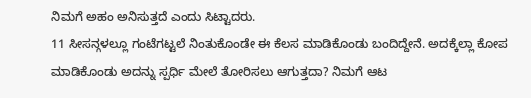ನಿಮಗೆ ಅಹಂ ಅನಿಸುತ್ತದೆ ಎಂದು ಸಿಟ್ಟಾದರು.
11 ಸೀಸನ್ಗಳಲ್ಲೂ ಗಂಟೆಗಟ್ಟಲೆ ನಿಂತುಕೊಂಡೇ ಈ ಕೆಲಸ ಮಾಡಿಕೊಂಡು ಬಂದಿದ್ದೇನೆ. ಅದಕ್ಕೆಲ್ಲಾ ಕೋಪ ಮಾಡಿಕೊಂಡು ಅದನ್ನು ಸ್ಪರ್ಧಿ ಮೇಲೆ ತೋರಿಸಲು ಆಗುತ್ತದಾ? ನಿಮಗೆ ಆಟ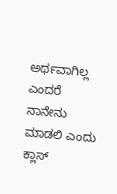ಅರ್ಥವಾಗಿಲ್ಲ ಎಂದರೆ ನಾನೇನು ಮಾಡಲಿ ಎಂದು ಕ್ಲಾಸ್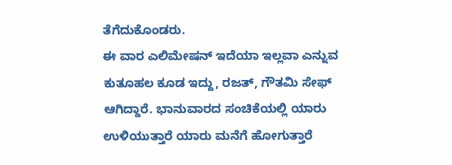ತೆಗೆದುಕೊಂಡರು.
ಈ ವಾರ ಎಲಿಮೇಷನ್ ಇದೆಯಾ ಇಲ್ಲವಾ ಎನ್ನುವ ಕುತೂಹಲ ಕೂಡ ಇದ್ದು, ರಜತ್, ಗೌತಮಿ ಸೇಫ್ ಆಗಿದ್ದಾರೆ. ಭಾನುವಾರದ ಸಂಚಿಕೆಯಲ್ಲಿ ಯಾರು ಉಳಿಯುತ್ತಾರೆ ಯಾರು ಮನೆಗೆ ಹೋಗುತ್ತಾರೆ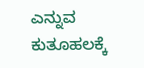ಎನ್ನುವ ಕುತೂಹಲಕ್ಕೆ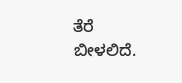ತೆರೆ ಬೀಳಲಿದೆ.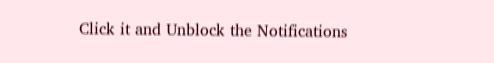Click it and Unblock the Notifications